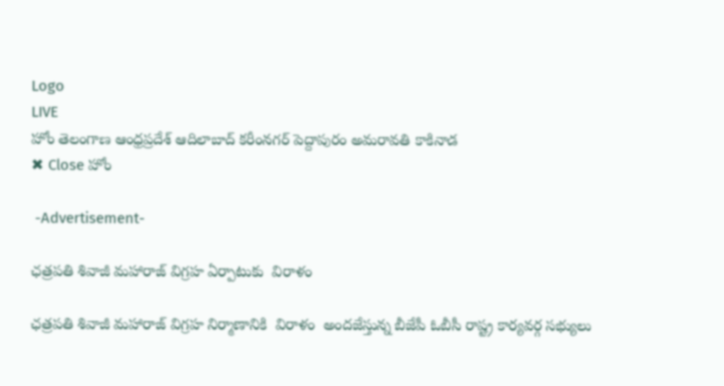Logo
LIVE
హోం తెలంగాణ ఆంధ్రప్రదేశ్ ఆదిలాబాద్ కరీంనగర్ పెద్దాపురం అమరావతి కాకినాడ
✖ Close హోం

 -Advertisement-

ఛత్రపతి శివాజీ మహారాజ్ విగ్రహ ఏర్పాటుకు  విరాళం

ఛత్రపతి శివాజీ మహారాజ్ విగ్రహ నిర్మాణానికి  విరాళం  అందజేస్తున్న బీజేపీ ఓబీసీ రాష్ట్ర కార్యవర్గ సభ్యులు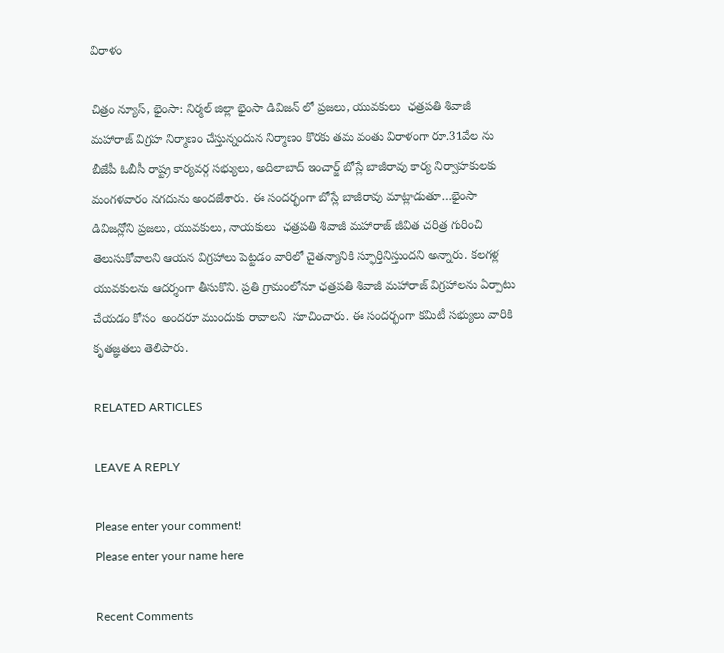విరాళం

చిత్రం న్యూస్, భైంసా: నిర్మల్ జిల్లా భైంసా డివిజన్ లో ప్రజలు, యువకులు  ఛత్రపతి శివాజీ మహారాజ్ విగ్రహ నిర్మాణం చేస్తున్నందున నిర్మాణం కొరకు తమ వంతు విరాళంగా రూ.31వేల ను బీజేపీ ఓబీసీ రాష్ట్ర కార్యవర్గ సభ్యులు, అదిలాబాద్ ఇంచార్జ్ బోస్లే బాజీరావు కార్య నిర్వాహకులకు మంగళవారం నగదును అందజేశారు. ఈ సందర్భంగా బోస్లే బాజీరావు మాట్లాడుతూ…భైంసా డివిజన్లోని ప్రజలు, యువకులు, నాయకులు  ఛత్రపతి శివాజీ మహారాజ్ జీవిత చరిత్ర గురించి తెలుసుకోవాలని ఆయన విగ్రహాలు పెట్టడం వారిలో చైతన్యానికి స్ఫూర్తినిస్తుందని అన్నారు. కలగళ్ల యువకులను ఆదర్శంగా తీసుకొని. ప్రతి గ్రామంలోనూ ఛత్రపతి శివాజీ మహారాజ్ విగ్రహాలను ఏర్పాటు చేయడం కోసం  అందరూ ముందుకు రావాలని  సూచించారు. ఈ సందర్భంగా కమిటీ సభ్యులు వారికి కృతజ్ఞతలు తెలిపారు.

RELATED ARTICLES

LEAVE A REPLY

Please enter your comment!
Please enter your name here

Recent Comments